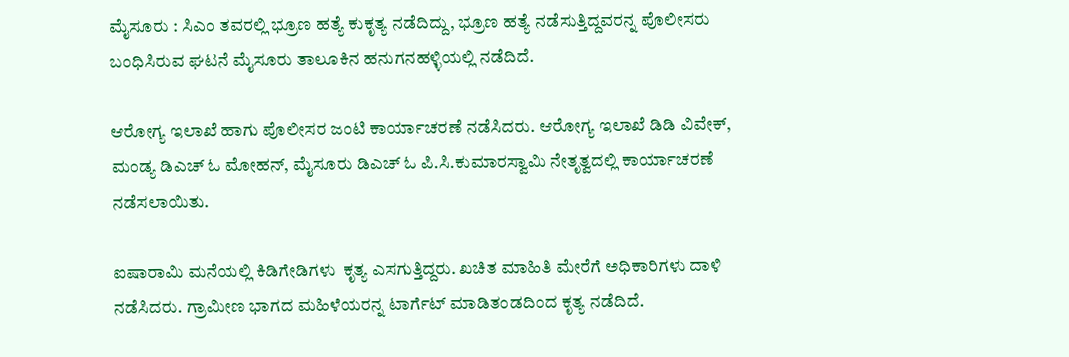ಮೈಸೂರು : ಸಿಎಂ ತವರಲ್ಲಿ ಭ್ರೂಣ ಹತ್ಯೆ ಕುಕೃತ್ಯ ನಡೆದಿದ್ದು, ಭ್ರೂಣ ಹತ್ಯೆ ನಡೆಸುತ್ತಿದ್ದವರನ್ನ ಪೊಲೀಸರು  ಬಂಧಿಸಿರುವ ಘಟನೆ ಮೈಸೂರು ತಾಲೂಕಿನ‌ ಹನುಗನಹಳ್ಳಿಯಲ್ಲಿ ನಡೆದಿದೆ.

ಆರೋಗ್ಯ ಇಲಾಖೆ ಹಾಗು ಪೊಲೀಸರ ಜಂಟಿ ಕಾರ್ಯಾಚರಣೆ ನಡೆಸಿದರು. ಆರೋಗ್ಯ ಇಲಾಖೆ ಡಿಡಿ ವಿವೇಕ್, ಮಂಡ್ಯ ಡಿಎಚ್ ಓ ಮೋಹನ್, ಮೈಸೂರು ಡಿಎಚ್ ಓ ಪಿ.ಸಿ.ಕುಮಾರಸ್ವಾಮಿ ನೇತೃತ್ವದಲ್ಲಿ ಕಾರ್ಯಾಚರಣೆ ನಡೆಸಲಾಯಿತು.

ಐಷಾರಾಮಿ ಮನೆಯಲ್ಲಿ ಕಿಡಿಗೇಡಿಗಳು  ಕೃತ್ಯ ಎಸಗುತ್ತಿದ್ದರು. ಖಚಿತ ಮಾಹಿತಿ ಮೇರೆಗೆ ಅಧಿಕಾರಿಗಳು ದಾಳಿ ನಡೆಸಿದರು. ಗ್ರಾಮೀಣ ಭಾಗದ ಮಹಿಳೆಯರನ್ನ ಟಾರ್ಗೆಟ್ ಮಾಡಿತಂಡದಿಂದ ಕೃತ್ಯ ನಡೆದಿದೆ.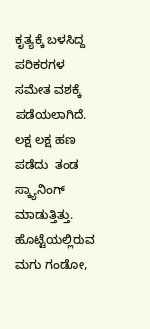ಕೃತ್ಯಕ್ಕೆ ಬಳಸಿದ್ದ ಪರಿಕರಗಳ ಸಮೇತ ವಶಕ್ಕೆ ಪಡೆಯಲಾಗಿದೆ. ಲಕ್ಷ ಲಕ್ಷ ಹಣ ಪಡೆದು  ತಂಡ ಸ್ಕ್ಯಾನಿಂಗ್ ಮಾಡುತ್ತಿತ್ತು. ಹೊಟ್ಟೆಯಲ್ಲಿರುವ ಮಗು ಗಂಡೋ,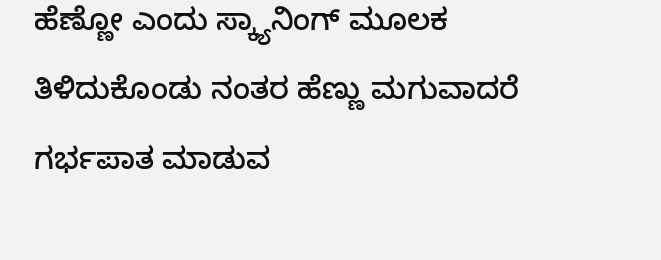ಹೆಣ್ಣೋ ಎಂದು ಸ್ಕ್ಯಾನಿಂಗ್ ಮೂಲಕ ತಿಳಿದುಕೊಂಡು ನಂತರ ಹೆಣ್ಣು ಮಗುವಾದರೆ ಗರ್ಭಪಾತ ಮಾಡುವ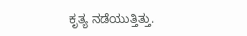ಕೃತ್ಯ ನಡೆಯುತ್ತಿತ್ತು.